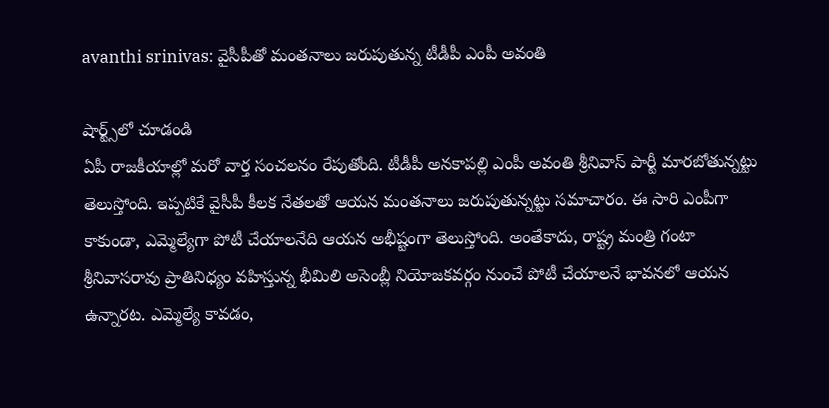avanthi srinivas: వైసీపీతో మంతనాలు జరుపుతున్న టీడీపీ ఎంపీ అవంతి

షార్ట్స్‌లో చూడండి
ఏపీ రాజకీయాల్లో మరో వార్త సంచలనం రేపుతోంది. టీడీపీ అనకాపల్లి ఎంపీ అవంతి శ్రీనివాస్ పార్టీ మారబోతున్నట్టు తెలుస్తోంది. ఇప్పటికే వైసీపీ కీలక నేతలతో ఆయన మంతనాలు జరుపుతున్నట్టు సమాచారం. ఈ సారి ఎంపీగా కాకుండా, ఎమ్మెల్యేగా పోటీ చేయాలనేది ఆయన అభీష్టంగా తెలుస్తోంది. అంతేకాదు, రాష్ట్ర మంత్రి గంటా శ్రీనివాసరావు ప్రాతినిధ్యం వహిస్తున్న భీమిలి అసెంబ్లీ నియోజకవర్గం నుంచే పోటీ చేయాలనే భావనలో ఆయన ఉన్నారట. ఎమ్మెల్యే కావడం,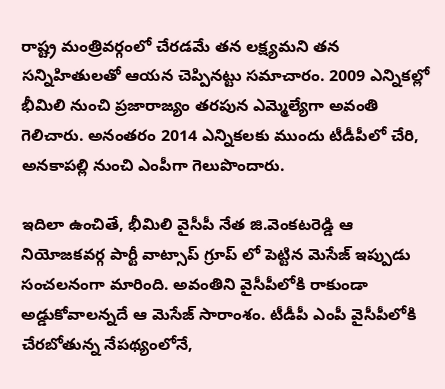రాష్ట్ర మంత్రివర్గంలో చేరడమే తన లక్ష్యమని తన సన్నిహితులతో ఆయన చెప్పినట్టు సమాచారం. 2009 ఎన్నికల్లో భీమిలి నుంచి ప్రజారాజ్యం తరపున ఎమ్మెల్యేగా అవంతి గెలిచారు. అనంతరం 2014 ఎన్నికలకు ముందు టీడీపీలో చేరి, అనకాపల్లి నుంచి ఎంపీగా గెలుపొందారు.

ఇదిలా ఉంచితే, భీమిలి వైసీపీ నేత జి.వెంకటరెడ్డి ఆ నియోజకవర్గ పార్టీ వాట్సాప్ గ్రూప్ లో పెట్టిన మెసేజ్ ఇప్పుడు సంచలనంగా మారింది. అవంతిని వైసీపీలోకి రాకుండా అడ్డుకోవాలన్నదే ఆ మెసేజ్ సారాంశం. టీడీపీ ఎంపీ వైసీపీలోకి చేరబోతున్న నేపథ్యంలోనే,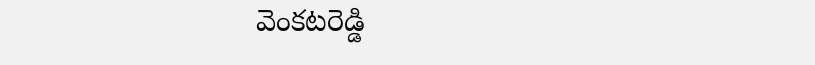వెంకటరెడ్డి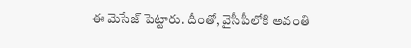ఈ మెసేజ్ పెట్టారు. దీంతో, వైసీపీలోకి అవంతి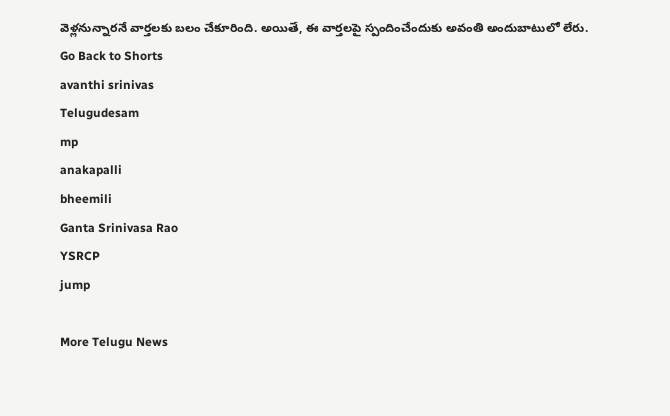వెళ్లనున్నారనే వార్తలకు బలం చేకూరింది. అయితే, ఈ వార్తలపై స్పందించేందుకు అవంతి అందుబాటులో లేరు.
Go Back to Shorts
avanthi srinivas
Telugudesam
mp
anakapalli
bheemili
Ganta Srinivasa Rao
YSRCP
jump

More Telugu News